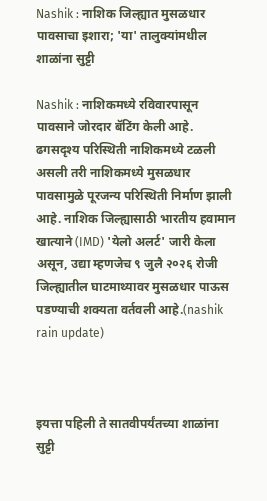Nashik : नाशिक जिल्ह्यात मुसळधार पावसाचा इशारा; 'या' तालुक्यांमधील शाळांना सुट्टी

Nashik : नाशिकमध्ये रविवारपासून पावसाने जोरदार बॅटिंग केली आहे. ढगसदृश्य परिस्थिती नाशिकमध्ये टळली असली तरी नाशिकमध्ये मुसळधार पावसामुळे पूरजन्य परिस्थिती निर्माण झाली आहे. नाशिक जिल्ह्यासाठी भारतीय हवामान खात्याने (IMD) 'येलो अलर्ट' जारी केला असून, उद्या म्हणजेच ९ जुलै २०२६ रोजी जिल्ह्यातील घाटमाथ्यावर मुसळधार पाऊस पडण्याची शक्यता वर्तवली आहे.(nashik rain update)



इयत्ता पहिली ते सातवीपर्यंतच्या शाळांना सुट्टी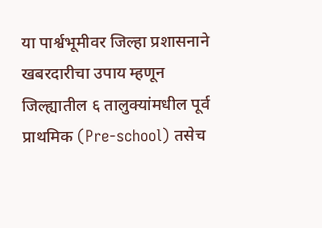या पार्श्वभूमीवर जिल्हा प्रशासनाने खबरदारीचा उपाय म्हणून जिल्ह्यातील ६ तालुक्यांमधील पूर्व प्राथमिक (Pre-school) तसेच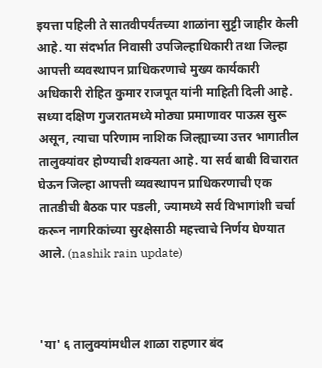इयत्ता पहिली ते सातवीपर्यंतच्या शाळांना सुट्टी जाहीर केली आहे. या संदर्भात निवासी उपजिल्हाधिकारी तथा जिल्हा आपत्ती व्यवस्थापन प्राधिकरणाचे मुख्य कार्यकारी अधिकारी रोहित कुमार राजपूत यांनी माहिती दिली आहे. सध्या दक्षिण गुजरातमध्ये मोठ्या प्रमाणावर पाऊस सुरू असून, त्याचा परिणाम नाशिक जिल्ह्याच्या उत्तर भागातील तालुक्यांवर होण्याची शक्यता आहे. या सर्व बाबी विचारात घेऊन जिल्हा आपत्ती व्यवस्थापन प्राधिकरणाची एक तातडीची बैठक पार पडली, ज्यामध्ये सर्व विभागांशी चर्चा करून नागरिकांच्या सुरक्षेसाठी महत्त्वाचे निर्णय घेण्यात आले. (nashik rain update)



'या' ६ तालुक्यांमधील शाळा राहणार बंद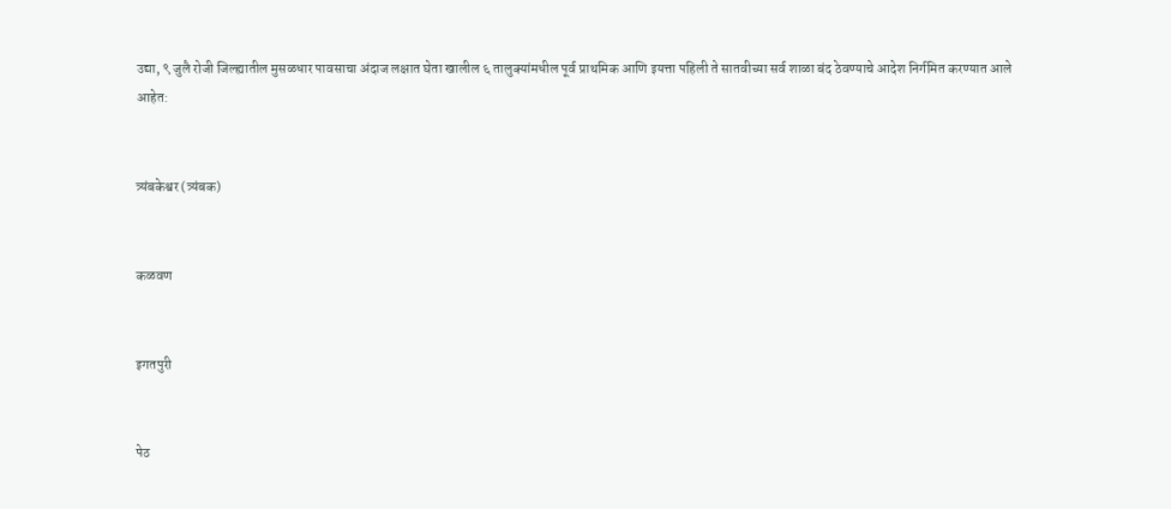उद्या, ९ जुलै रोजी जिल्ह्यातील मुसळधार पावसाचा अंदाज लक्षात घेता खालील ६ तालुक्यांमधील पूर्व प्राथमिक आणि इयत्ता पहिली ते सातवीच्या सर्व शाळा बंद ठेवण्याचे आदेश निर्गमित करण्यात आले आहेत:


त्र्यंबकेश्वर (त्र्यंबक)


कळवण


इगतपुरी


पेठ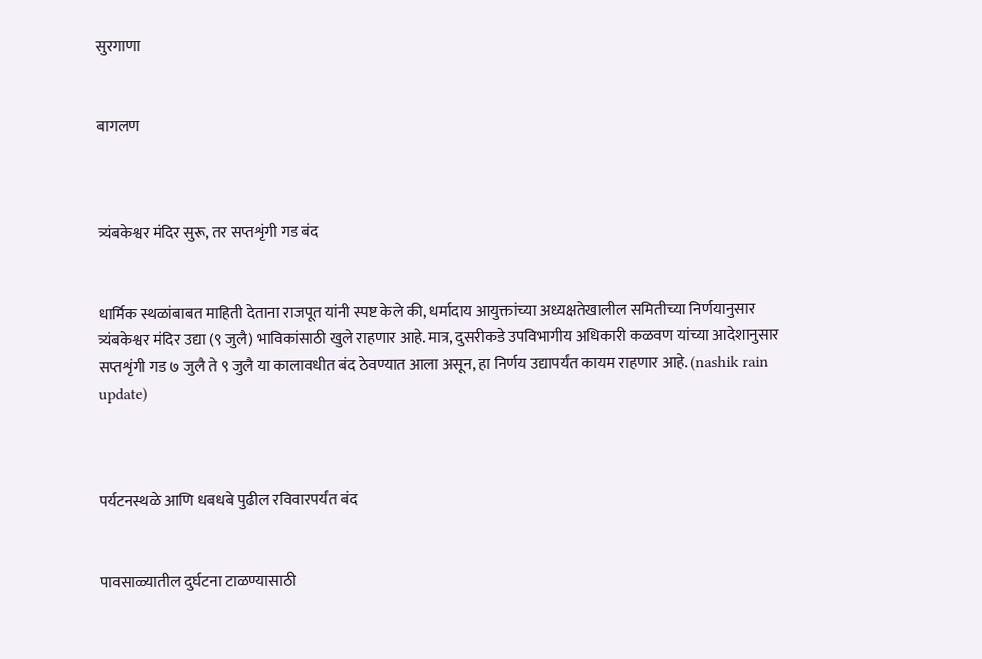सुरगाणा


बागलण



त्र्यंबकेश्वर मंदिर सुरू, तर सप्तशृंगी गड बंद


धार्मिक स्थळांबाबत माहिती देताना राजपूत यांनी स्पष्ट केले की, धर्मादाय आयुक्तांच्या अध्यक्षतेखालील समितीच्या निर्णयानुसार त्र्यंबकेश्वर मंदिर उद्या (९ जुलै) भाविकांसाठी खुले राहणार आहे. मात्र, दुसरीकडे उपविभागीय अधिकारी कळवण यांच्या आदेशानुसार सप्तशृंगी गड ७ जुलै ते ९ जुलै या कालावधीत बंद ठेवण्यात आला असून, हा निर्णय उद्यापर्यंत कायम राहणार आहे. (nashik rain update)



पर्यटनस्थळे आणि धबधबे पुढील रविवारपर्यंत बंद


पावसाळ्यातील दुर्घटना टाळण्यासाठी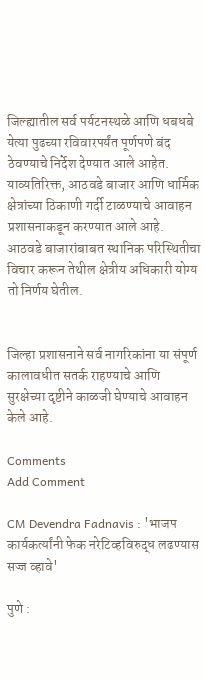जिल्ह्यातील सर्व पर्यटनस्थळे आणि धबधबे येत्या पुढच्या रविवारपर्यंत पूर्णपणे बंद ठेवण्याचे निर्देश देण्यात आले आहेत. याव्यतिरिक्त, आठवडे बाजार आणि धार्मिक क्षेत्रांच्या ठिकाणी गर्दी टाळण्याचे आवाहन प्रशासनाकडून करण्यात आले आहे. आठवडे बाजारांबाबत स्थानिक परिस्थितीचा विचार करून तेथील क्षेत्रीय अधिकारी योग्य तो निर्णय घेतील.


जिल्हा प्रशासनाने सर्व नागरिकांना या संपूर्ण कालावधीत सतर्क राहण्याचे आणि सुरक्षेच्या दृष्टीने काळजी घेण्याचे आवाहन केले आहे.

Comments
Add Comment

CM Devendra Fadnavis : 'भाजप कार्यकर्त्यांनी फेक नरेटिव्हविरुद्ध लढण्यास सज्ज व्हावे'

पुणे :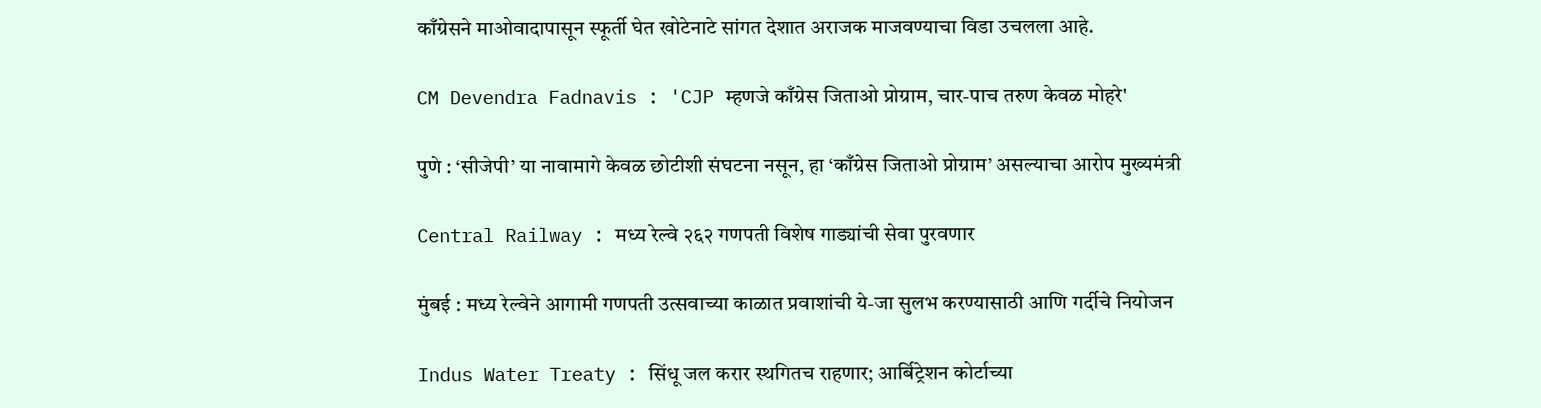काँग्रेसने माओवादापासून स्फूर्ती घेत खोटेनाटे सांगत देशात अराजक माजवण्याचा विडा उचलला आहे.

CM Devendra Fadnavis : 'CJP म्हणजे काँग्रेस जिताओ प्रोग्राम, चार-पाच तरुण केवळ मोहरे'

पुणे : ‘सीजेपी’ या नावामागे केवळ छोटीशी संघटना नसून, हा ‘काँग्रेस जिताओ प्रोग्राम’ असल्याचा आरोप मुख्यमंत्री

Central Railway : मध्य रेल्वे २६२ गणपती विशेष गाड्यांची सेवा पुरवणार

मुंबई : मध्य रेल्वेने आगामी गणपती उत्सवाच्या काळात प्रवाशांची ये-जा सुलभ करण्यासाठी आणि गर्दीचे नियोजन

Indus Water Treaty : सिंधू जल करार स्थगितच राहणार; आर्बिट्रेशन कोर्टाच्या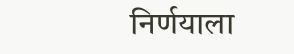निर्णयाला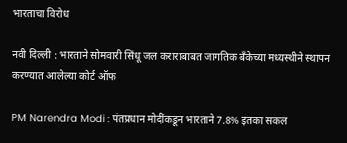भारताचा विरोध

नवी दिल्ली : भारताने सोमवारी सिंधू जल कराराबाबत जागतिक बँकेच्या मध्यस्थीने स्थापन करण्यात आलेल्या कोर्ट ऑफ

PM Narendra Modi : पंतप्रधान मोदींकडून भारताने 7.8% इतका सकल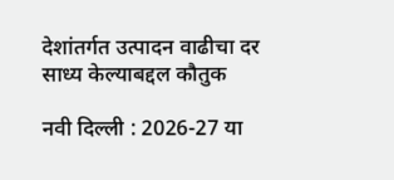देशांतर्गत उत्पादन वाढीचा दर साध्य केल्याबद्दल कौतुक

नवी दिल्ली : 2026-27 या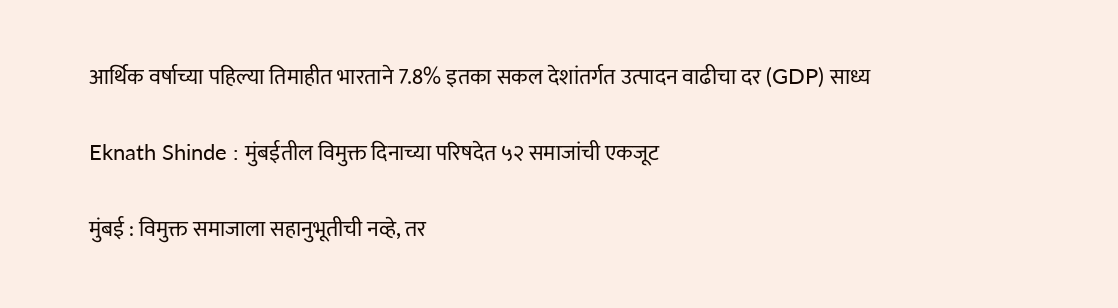आर्थिक वर्षाच्या पहिल्या तिमाहीत भारताने 7.8% इतका सकल देशांतर्गत उत्पादन वाढीचा दर (GDP) साध्य

Eknath Shinde : मुंबईतील विमुक्त दिनाच्या परिषदेत ५२ समाजांची एकजूट

मुंबई : विमुक्त समाजाला सहानुभूतीची नव्हे, तर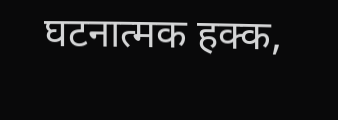घटनात्मक हक्क,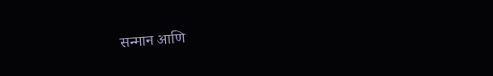सन्मान आणि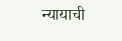न्यायाची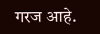गरज आहे.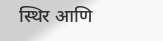स्थिर आणि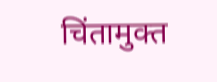चिंतामुक्त